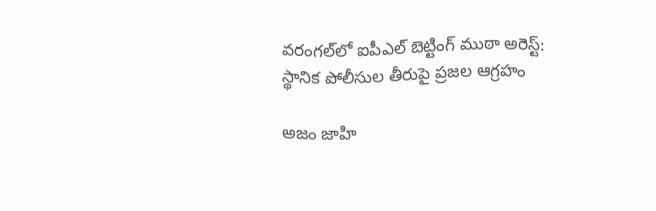వరంగల్‌లో ఐపీఎల్ బెట్టింగ్ ముఠా అరెస్ట్: స్థానిక పోలీసుల తీరుపై ప్రజల ఆగ్రహం

అజం జాహి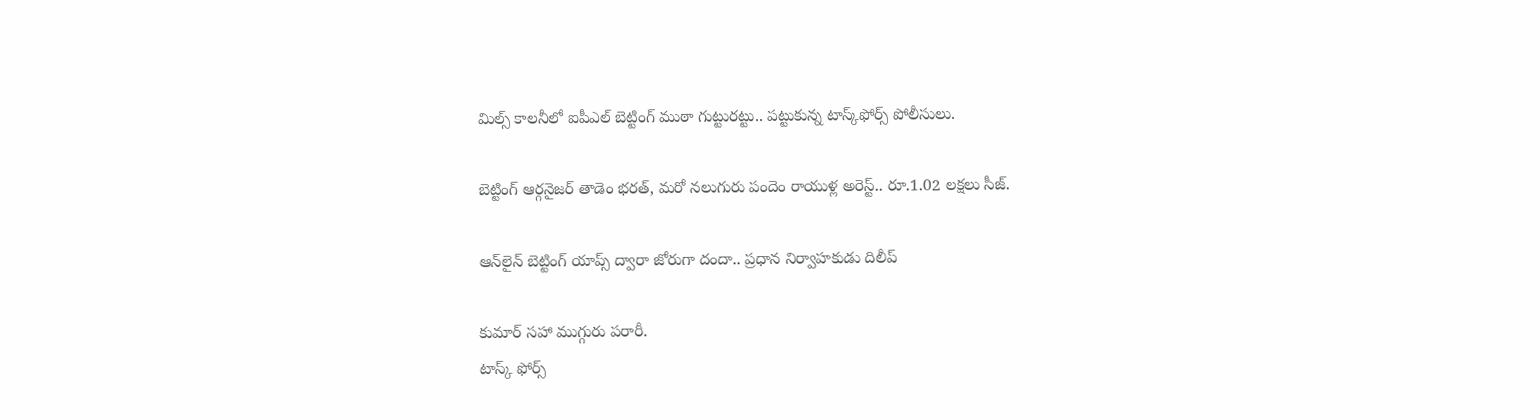మిల్స్ కాలనీలో ఐపీఎల్ బెట్టింగ్ ముఠా గుట్టురట్టు.. పట్టుకున్న టాస్క్‌ఫోర్స్ పోలీసులు.

బెట్టింగ్ ఆర్గనైజర్ తాడెం భరత్, మరో నలుగురు పందెం రాయుళ్ల అరెస్ట్.. రూ.1.02 లక్షలు సీజ్.

ఆన్‌లైన్ బెట్టింగ్ యాప్స్ ద్వారా జోరుగా దందా.. ప్రధాన నిర్వాహకుడు దిలీప్

కుమార్ సహా ముగ్గురు పరారీ.
టాస్క్ ఫోర్స్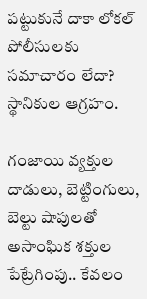పట్టుకునే దాకా లోకల్ పోలీసులకు సమాచారం లేదా? స్థానికుల ఆగ్రహం.

గంజాయి వ్యక్తుల దాడులు, బెట్టింగులు, బెల్టు షాపులతో అసాంఘిక శక్తుల పేట్రేగింపు.. కేవలం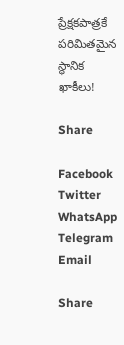ప్రేక్షకపాత్రకే పరిమితమైన స్థానిక ఖాకీలు!

Share

Facebook
Twitter
WhatsApp
Telegram
Email

Share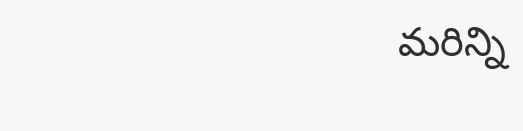మరిన్ని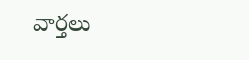వార్తలు